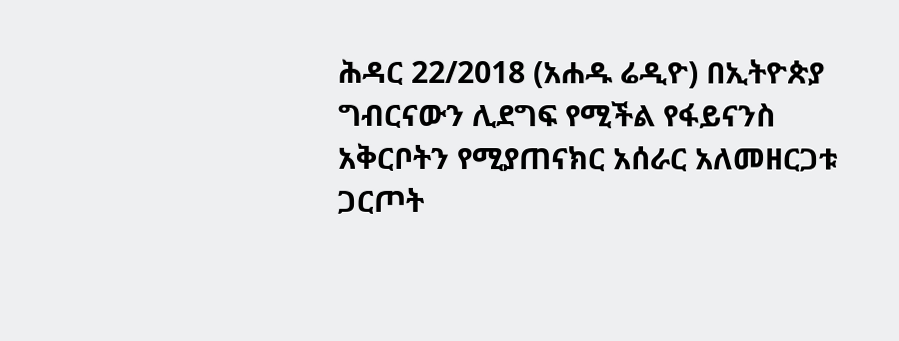ሕዳር 22/2018 (አሐዱ ሬዲዮ) በኢትዮጵያ ግብርናውን ሊደግፍ የሚችል የፋይናንስ አቅርቦትን የሚያጠናክር አሰራር አለመዘርጋቱ ጋርጦት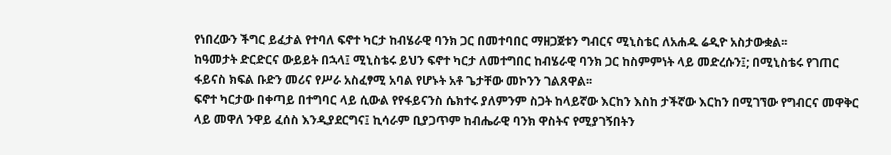የነበረውን ችግር ይፈታል የተባለ ፍኖተ ካርታ ከብሄራዊ ባንክ ጋር በመተባበር ማዘጋጀቱን ግብርና ሚኒስቴር ለአሐዱ ሬዲዮ አስታውቋል፡፡
ከዓመታት ድርድርና ውይይት በኋላ፤ ሚኒስቴሩ ይህን ፍኖተ ካርታ ለመተግበር ከብሄራዊ ባንክ ጋር ከስምምነት ላይ መድረሱን፤; በሚኒስቴሩ የገጠር ፋይናስ ክፍል ቡድን መሪና የሥራ አስፈፃሚ አባል የሆኑት አቶ ጌታቸው መኮንን ገልጸዋል፡፡
ፍኖተ ካርታው በቀጣይ በተግባር ላይ ሲውል የየፋይናንስ ሴክተሩ ያለምንም ስጋት ከላይኛው እርከን እስከ ታችኛው እርከን በሚገኘው የግብርና መዋቅር ላይ መዋለ ንዋይ ፈሰስ እንዲያደርግና፤ ኪሳራም ቢያጋጥም ከብሔራዊ ባንክ ዋስትና የሚያገኝበትን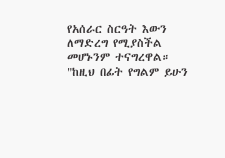የአሰራር ስርዓት እውን ለማድረግ የሚያስችል መሆኑንም ተናግረዋል።
"ከዚህ በፊት የግልም ይሁን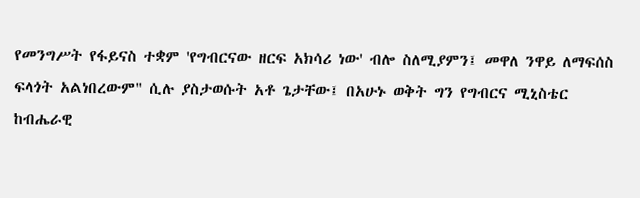የመንግሥት የፋይናስ ተቋም 'የግብርናው ዘርፍ አክሳሪ ነው' ብሎ ስለሚያምን፤ መዋለ ንዋይ ለማፍሰስ ፍላጎት አልነበረውም" ሲሉ ያስታወሱት አቶ ጌታቸው፤ በአሁኑ ወቅት ግን የግብርና ሚኒስቴር ከብሔራዊ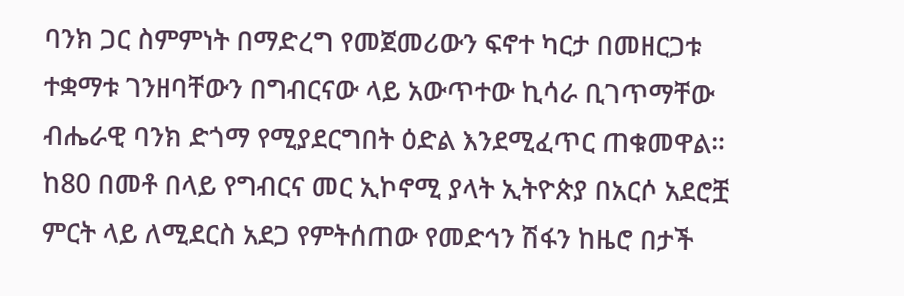ባንክ ጋር ስምምነት በማድረግ የመጀመሪውን ፍኖተ ካርታ በመዘርጋቱ ተቋማቱ ገንዘባቸውን በግብርናው ላይ አውጥተው ኪሳራ ቢገጥማቸው ብሔራዊ ባንክ ድጎማ የሚያደርግበት ዕድል እንደሚፈጥር ጠቁመዋል።
ከ80 በመቶ በላይ የግብርና መር ኢኮኖሚ ያላት ኢትዮጵያ በአርሶ አደሮቿ ምርት ላይ ለሚደርስ አደጋ የምትሰጠው የመድኅን ሽፋን ከዜሮ በታች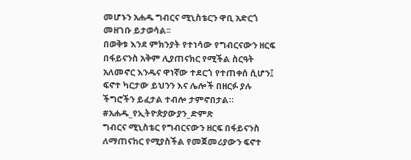መሆኑን አሐዱ ግብርና ሚኒስቴርን ዋቢ አድርጎ መዘገቡ ይታወሳል፡፡
በወቅቱ እንደ ምክንያት የተነሳው የግብርናውን ዘርፍ በፋይናንስ አቅም ሊያጠናክር የሚችል ስርዓት አለመኖር እንዱና ዋነኛው ተደርጎ የተጠቀሰ ሲሆን፤ ፍኖተ ካርታው ይህንን እና ሌሎች በዘርፉ ያሉ ችግሮችን ይፈታል ተብሎ ታምኖበታል።
#አሐዱ_የኢትዮጵያውያን_ድምጽ
ግብርና ሚኒስቴር የግብርናውን ዘርፍ በፋይናንስ ለማጠናከር የሚያስችል የመጀመሪያውን ፍኖተ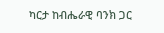ካርታ ከብሔራዊ ባንክ ጋር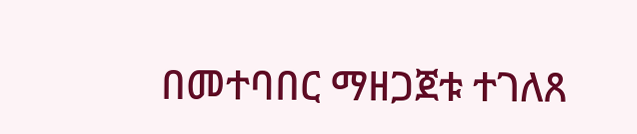በመተባበር ማዘጋጀቱ ተገለጸ